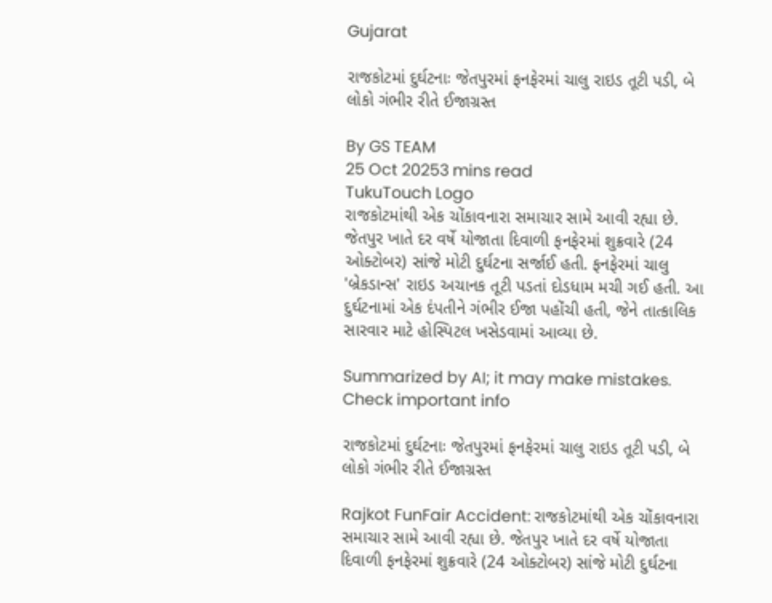Gujarat

રાજકોટમાં દુર્ઘટનાઃ જેતપુરમાં ફનફેરમાં ચાલુ રાઇડ તૂટી પડી, બે લોકો ગંભીર રીતે ઈજાગ્રસ્ત

By GS TEAM
25 Oct 20253 mins read
TukuTouch Logo
રાજકોટમાંથી એક ચોંકાવનારા સમાચાર સામે આવી રહ્યા છે. જેતપુર ખાતે દર વર્ષે યોજાતા દિવાળી ફનફેરમાં શુક્રવારે (24 ઓક્ટોબર) સાંજે મોટી દુર્ઘટના સર્જાઈ હતી. ફનફેરમાં ચાલુ 'બ્રેકડાન્સ' રાઇડ અચાનક તૂટી પડતાં દોડધામ મચી ગઈ હતી. આ દુર્ઘટનામાં એક દંપતીને ગંભીર ઈજા પહોંચી હતી, જેને તાત્કાલિક સારવાર માટે હોસ્પિટલ ખસેડવામાં આવ્યા છે.

Summarized by AI; it may make mistakes. Check important info

રાજકોટમાં દુર્ઘટનાઃ જેતપુરમાં ફનફેરમાં ચાલુ રાઇડ તૂટી પડી, બે લોકો ગંભીર રીતે ઈજાગ્રસ્ત

Rajkot FunFair Accident: રાજકોટમાંથી એક ચોંકાવનારા સમાચાર સામે આવી રહ્યા છે. જેતપુર ખાતે દર વર્ષે યોજાતા દિવાળી ફનફેરમાં શુક્રવારે (24 ઓક્ટોબર) સાંજે મોટી દુર્ઘટના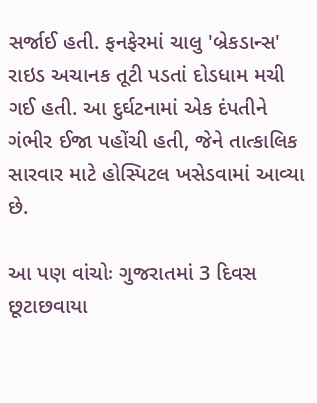સર્જાઈ હતી. ફનફેરમાં ચાલુ 'બ્રેકડાન્સ'  રાઇડ અચાનક તૂટી પડતાં દોડધામ મચી ગઈ હતી. આ દુર્ઘટનામાં એક દંપતીને ગંભીર ઈજા પહોંચી હતી, જેને તાત્કાલિક સારવાર માટે હોસ્પિટલ ખસેડવામાં આવ્યા છે.

આ પણ વાંચોઃ ગુજરાતમાં 3 દિવસ છૂટાછવાયા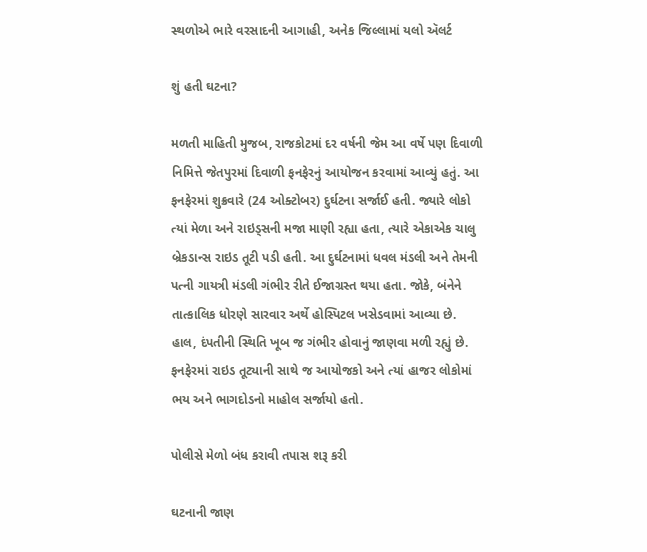સ્થળોએ ભારે વરસાદની આગાહી, અનેક જિલ્લામાં યલો ઍલર્ટ

શું હતી ઘટના?

મળતી માહિતી મુજબ, રાજકોટમાં દર વર્ષની જેમ આ વર્ષે પણ દિવાળી નિમિત્તે જેતપુરમાં દિવાળી ફનફેરનું આયોજન કરવામાં આવ્યું હતું. આ ફનફેરમાં શુક્રવારે (24 ઓક્ટોબર) દુર્ઘટના સર્જાઈ હતી. જ્યારે લોકો ત્યાં મેળા અને રાઇડ્સની મજા માણી રહ્યા હતા, ત્યારે એકાએક ચાલુ બ્રેકડાન્સ રાઇડ તૂટી પડી હતી. આ દુર્ઘટનામાં ધવલ મંડલી અને તેમની પત્ની ગાયત્રી મંડલી ગંભીર રીતે ઈજાગ્રસ્ત થયા હતા. જોકે, બંનેને તાત્કાલિક ધોરણે સારવાર અર્થે હોસ્પિટલ ખસેડવામાં આવ્યા છે. હાલ, દંપતીની સ્થિતિ ખૂબ જ ગંભીર હોવાનું જાણવા મળી રહ્યું છે. ફનફેરમાં રાઇડ તૂટ્યાની સાથે જ આયોજકો અને ત્યાં હાજર લોકોમાં ભય અને ભાગદોડનો માહોલ સર્જાયો હતો.

પોલીસે મેળો બંધ કરાવી તપાસ શરૂ કરી

ઘટનાની જાણ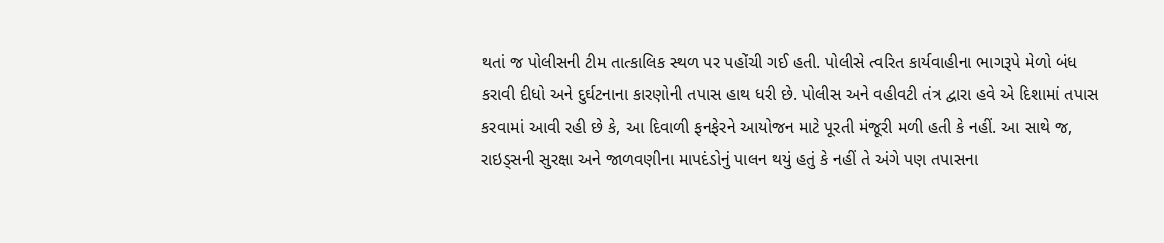થતાં જ પોલીસની ટીમ તાત્કાલિક સ્થળ પર પહોંચી ગઈ હતી. પોલીસે ત્વરિત કાર્યવાહીના ભાગરૂપે મેળો બંધ કરાવી દીધો અને દુર્ઘટનાના કારણોની તપાસ હાથ ધરી છે. પોલીસ અને વહીવટી તંત્ર દ્વારા હવે એ દિશામાં તપાસ કરવામાં આવી રહી છે કે, આ દિવાળી ફનફેરને આયોજન માટે પૂરતી મંજૂરી મળી હતી કે નહીં. આ સાથે જ, રાઇડ્સની સુરક્ષા અને જાળવણીના માપદંડોનું પાલન થયું હતું કે નહીં તે અંગે પણ તપાસના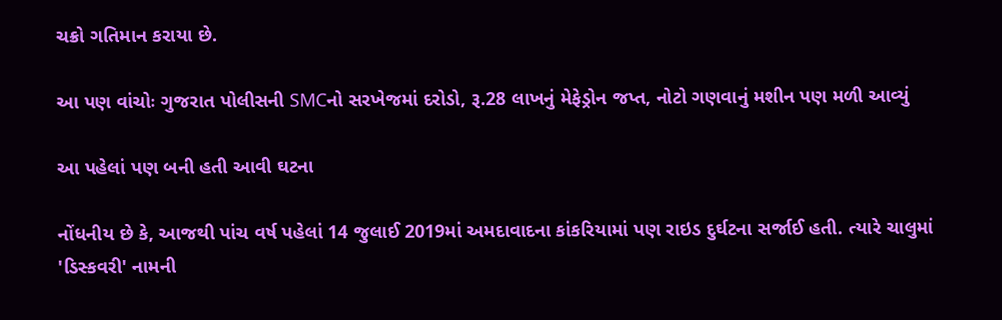ચક્રો ગતિમાન કરાયા છે.

આ પણ વાંચોઃ ગુજરાત પોલીસની SMCનો સરખેજમાં દરોડો, રૂ.28 લાખનું મેફેડ્રોન જપ્ત, નોટો ગણવાનું મશીન પણ મળી આવ્યું

આ પહેલાં પણ બની હતી આવી ઘટના

નોંધનીય છે કે, આજથી પાંચ વર્ષ પહેલાં 14 જુલાઈ 2019માં અમદાવાદના કાંકરિયામાં પણ રાઇડ દુર્ઘટના સર્જાઈ હતી. ત્યારે ચાલુમાં 'ડિસ્કવરી' નામની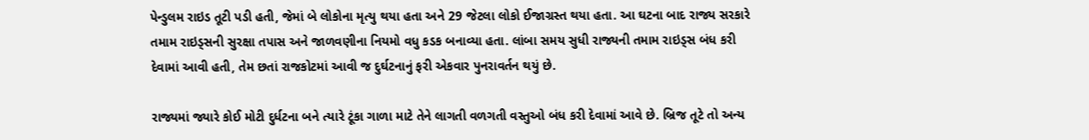પેન્ડુલમ રાઇડ તૂટી પડી હતી, જેમાં બે લોકોના મૃત્યુ થયા હતા અને 29 જેટલા લોકો ઈજાગ્રસ્ત થયા હતા. આ ઘટના બાદ રાજ્ય સરકારે તમામ રાઇડ્સની સુરક્ષા તપાસ અને જાળવણીના નિયમો વધુ કડક બનાવ્યા હતા. લાંબા સમય સુધી રાજ્યની તમામ રાઇડ્સ બંધ કરી દેવામાં આવી હતી, તેમ છતાં રાજકોટમાં આવી જ દુર્ઘટનાનું ફરી એકવાર પુનરાવર્તન થયું છે.

રાજ્યમાં જ્યારે કોઈ મોટી દુર્ધટના બને ત્યારે ટૂંકા ગાળા માટે તેને લાગતી વળગતી વસ્તુઓ બંધ કરી દેવામાં આવે છે. બ્રિજ તૂટે તો અન્ય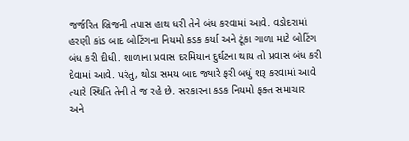જર્જરિત બ્રિજની તપાસ હાથ ધરી તેને બંધ કરવામાં આવે. વડોદરામાં હરણી કાંડ બાદ બોટિંગના નિયમો કડક કર્યા અને ટૂંકા ગાળા માટે બોટિંગ બંધ કરી દીધી. શાળાના પ્રવાસ દરમિયાન દુર્ઘટના થાય તો પ્રવાસ બંધ કરી દેવામાં આવે. પરંતુ, થોડા સમય બાદ જ્યારે ફરી બધું શરૂ કરવામાં આવે ત્યારે સ્થિતિ તેની તે જ રહે છે. સરકારના કડક નિયમો ફક્ત સમાચાર અને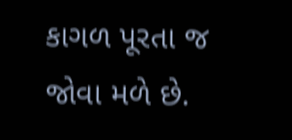કાગળ પૂરતા જ જોવા મળે છે.